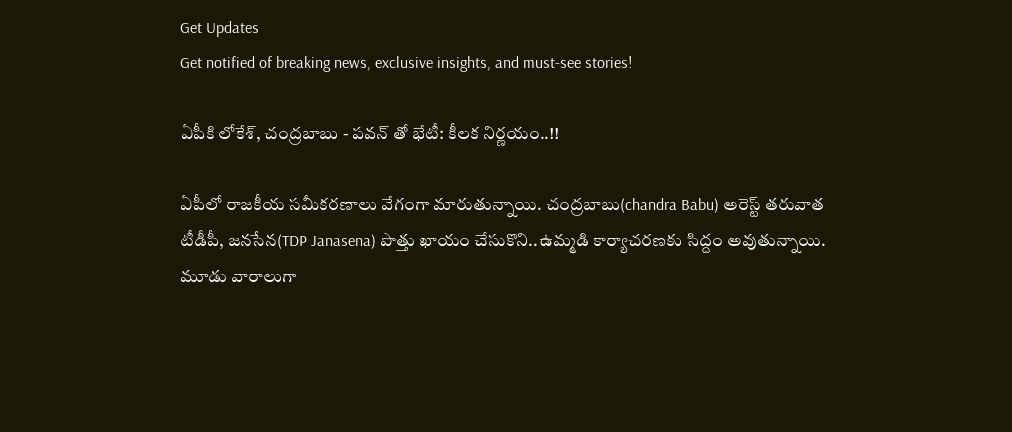Get Updates
Get notified of breaking news, exclusive insights, and must-see stories!

ఏపీకి లోకేశ్, చంద్రబాబు - పవన్ తో భేటీ: కీలక నిర్ణయం..!!

ఏపీలో రాజకీయ సమీకరణాలు వేగంగా మారుతున్నాయి. చంద్రబాబు(chandra Babu) అరెస్ట్ తరువాత టీడీపీ, జనసేన(TDP Janasena) పొత్తు ఖాయం చేసుకొని..ఉమ్మడి కార్యాచరణకు సిద్దం అవుతున్నాయి. మూడు వారాలుగా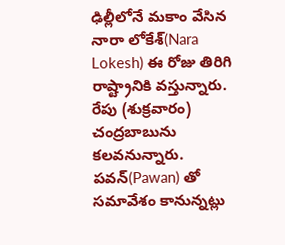ఢిల్లీలోనే మకాం వేసిన నారా లోకేశ్(Nara Lokesh) ఈ రోజు తిరిగి రాష్ట్రానికి వస్తున్నారు. రేపు (శుక్రవారం) చంద్రబాబును కలవనున్నారు. పవన్(Pawan) తో సమావేశం కానున్నట్లు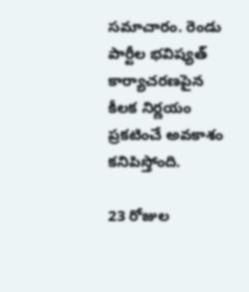సమాచారం. రెండు పార్టీల భవిష్యత్ కార్యాచరణపైన కీలక నిర్ణయం ప్రకటించే అవకాశం కనిపిస్తోంది.

23 రోజుల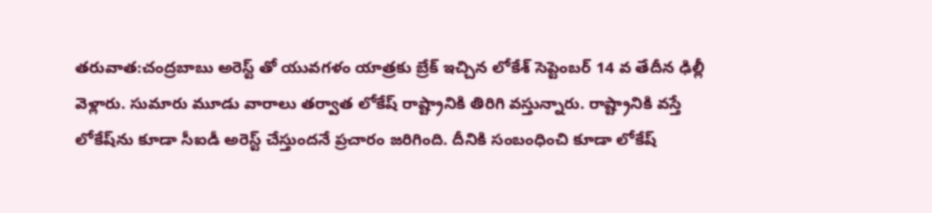తరువాత:చంద్రబాబు అరెస్ట్ తో యువగళం యాత్రకు బ్రేక్ ఇచ్చిన లోకేశ్ సెప్టెంబర్ 14 వ తేదీన ఢిల్లీ వెళ్లారు. సుమారు మూడు వారాలు తర్వాత లోకేష్ రాష్ట్రానికి తిరిగి వస్తున్నారు. రాష్ట్రానికి వస్తే లోకేష్‌ను కూడా సీఐడీ అరెస్ట్ చేస్తుందనే ప్రచారం జరిగింది. దీనికి సంబంధించి కూడా లోకేష్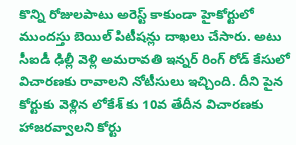కొన్ని రోజులపాటు అరెస్ట్ కాకుండా హైకోర్టులో ముందస్తు బెయిల్ పిటీషన్లు దాఖలు చేసారు. అటు సీఐడీ ఢిల్లీ వెళ్లి అమరావతి ఇన్నర్ రింగ్ రోడ్ కేసులో విచారణకు రావాలని నోటీసులు ఇచ్చింది. దీని పైన కోర్టుకు వెళ్లిన లోకేశ్ కు 10వ తేదీన విచారణకు హాజరవ్వాలని కోర్టు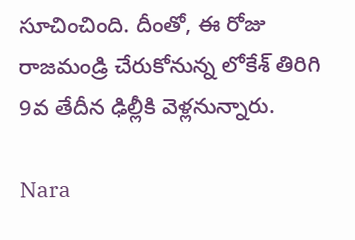సూచించింది. దీంతో, ఈ రోజు రాజమండ్రి చేరుకోనున్న లోకేశ్ తిరిగి 9వ తేదీన ఢిల్లీకి వెళ్లనున్నారు.

Nara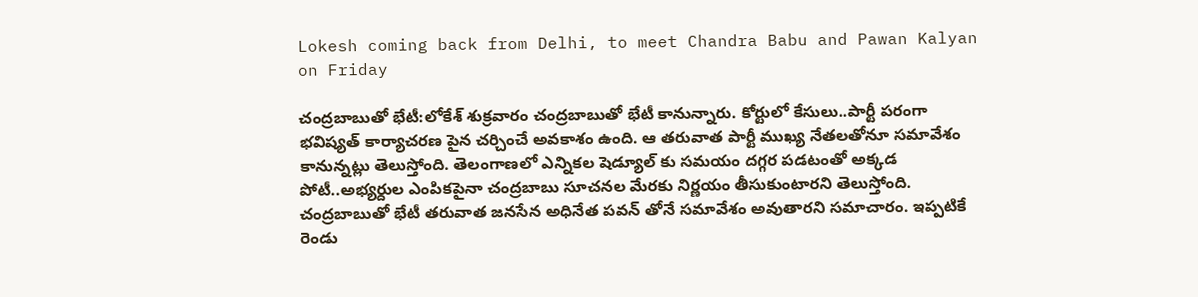Lokesh coming back from Delhi, to meet Chandra Babu and Pawan Kalyan on Friday

చంద్రబాబుతో భేటీ:లోకేశ్ శుక్రవారం చంద్రబాబుతో భేటీ కానున్నారు. కోర్టులో కేసులు..పార్టీ పరంగా భవిష్యత్ కార్యాచరణ పైన చర్చించే అవకాశం ఉంది. ఆ తరువాత పార్టీ ముఖ్య నేతలతోనూ సమావేశం కానున్నట్లు తెలుస్తోంది. తెలంగాణలో ఎన్నికల షెడ్యూల్ కు సమయం దగ్గర పడటంతో అక్కడ పోటీ..అభ్యర్దుల ఎంపికపైనా చంద్రబాబు సూచనల మేరకు నిర్ణయం తీసుకుంటారని తెలుస్తోంది. చంద్రబాబుతో భేటీ తరువాత జనసేన అధినేత పవన్ తోనే సమావేశం అవుతారని సమాచారం. ఇప్పటికే రెండు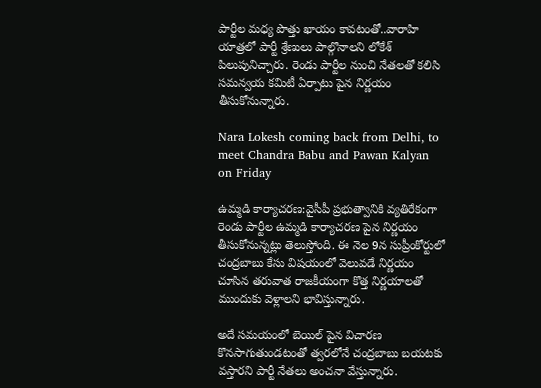పార్టీల మధ్య పొత్తు ఖాయం కావటంతో..వారాహి యాత్రలో పార్టీ శ్రేణులు పాల్గొనాలని లోకేశ్ పిలుపునిచ్చారు. రెండు పార్టీల నుంచి నేతలతో కలిసి సమన్వయ కమిటీ ఏర్పాటు పైన నిర్ణయం తీసుకోనున్నారు.

Nara Lokesh coming back from Delhi, to meet Chandra Babu and Pawan Kalyan on Friday

ఉమ్మడి కార్యాచరణ:వైసీపీ ప్రభుత్వానికి వ్యతిరేకంగా రెండు పార్టీల ఉమ్మడి కార్యాచరణ పైన నిర్ణయం తీసుకోనున్నట్లు తెలుస్తోంది. ఈ నెల 9న సుప్రీంకోర్టులో చంద్రబాబు కేసు విషయంలో వెలువడే నిర్ణయం చూసిన తరువాత రాజకీయంగా కొత్త నిర్ణయాలతో ముందుకు వెళ్లాలని భావిస్తున్నారు.

అదే సమయంలో బెయిల్ పైన విచారణ కొనసాగుతుండటంతో త్వరలోనే చంద్రబాబు బయటకు వస్తారని పార్టీ నేతలు అంచనా వేస్తున్నారు.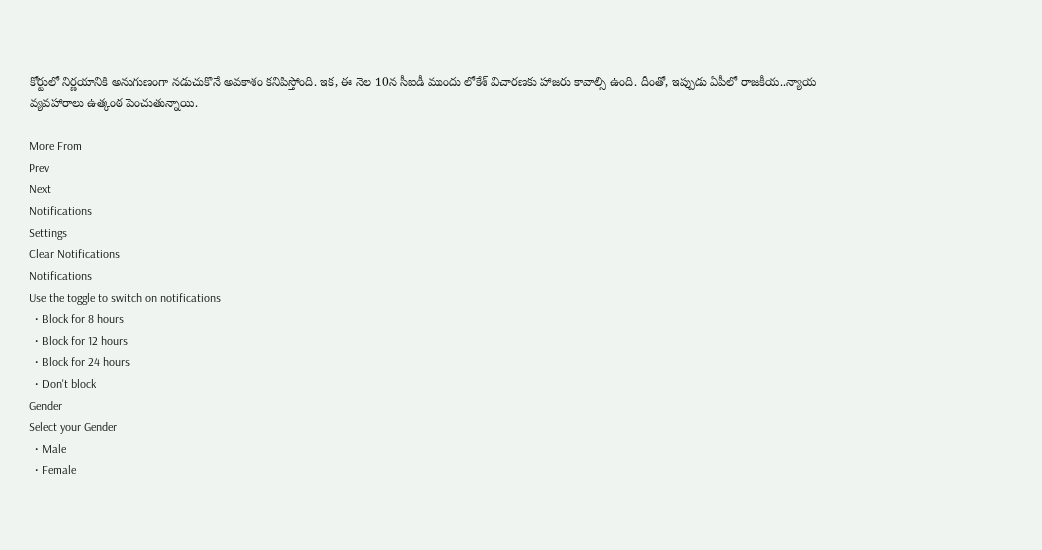కోర్టులో నిర్ణయానికి అనుగుణంగా నడుచుకొనే అవకాశం కనిపిస్తోంది. ఇక, ఈ నెల 10న సీఐడీ ముందు లోకేశ్ విచారణకు హాజరు కావాల్సి ఉంది. దీంతో, ఇప్పుడు ఏపీలో రాజకీయ..న్యాయ వ్యవహారాలు ఉత్కంఠ పెంచుతున్నాయి.

More From
Prev
Next
Notifications
Settings
Clear Notifications
Notifications
Use the toggle to switch on notifications
  • Block for 8 hours
  • Block for 12 hours
  • Block for 24 hours
  • Don't block
Gender
Select your Gender
  • Male
  • Female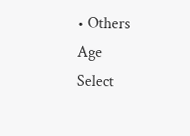• Others
Age
Select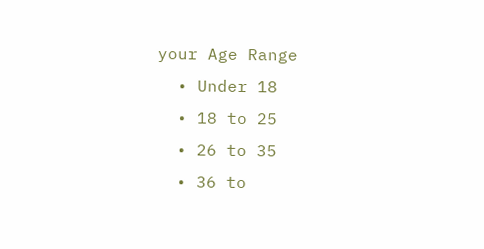your Age Range
  • Under 18
  • 18 to 25
  • 26 to 35
  • 36 to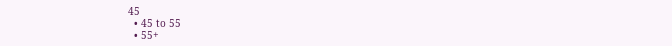45
  • 45 to 55
  • 55+